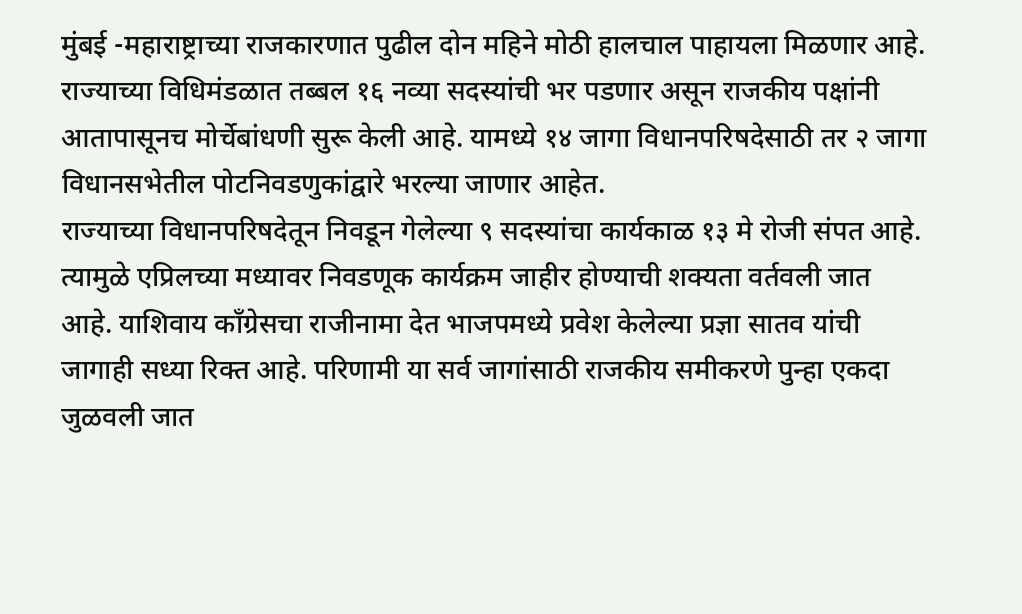मुंबई -महाराष्ट्राच्या राजकारणात पुढील दोन महिने मोठी हालचाल पाहायला मिळणार आहे. राज्याच्या विधिमंडळात तब्बल १६ नव्या सदस्यांची भर पडणार असून राजकीय पक्षांनी आतापासूनच मोर्चेबांधणी सुरू केली आहे. यामध्ये १४ जागा विधानपरिषदेसाठी तर २ जागा विधानसभेतील पोटनिवडणुकांद्वारे भरल्या जाणार आहेत.
राज्याच्या विधानपरिषदेतून निवडून गेलेल्या ९ सदस्यांचा कार्यकाळ १३ मे रोजी संपत आहे. त्यामुळे एप्रिलच्या मध्यावर निवडणूक कार्यक्रम जाहीर होण्याची शक्यता वर्तवली जात आहे. याशिवाय काँग्रेसचा राजीनामा देत भाजपमध्ये प्रवेश केलेल्या प्रज्ञा सातव यांची जागाही सध्या रिक्त आहे. परिणामी या सर्व जागांसाठी राजकीय समीकरणे पुन्हा एकदा जुळवली जात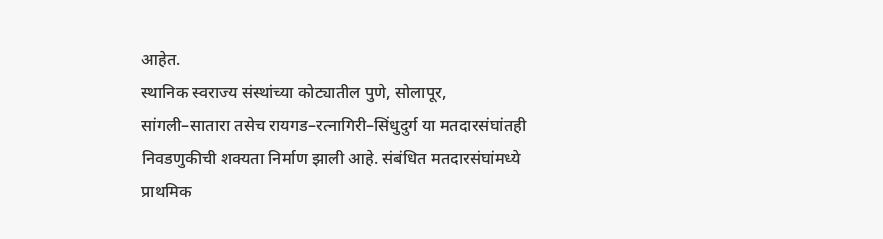आहेत.
स्थानिक स्वराज्य संस्थांच्या कोट्यातील पुणे, सोलापूर, सांगली–सातारा तसेच रायगड–रत्नागिरी–सिंधुदुर्ग या मतदारसंघांतही निवडणुकीची शक्यता निर्माण झाली आहे. संबंधित मतदारसंघांमध्ये प्राथमिक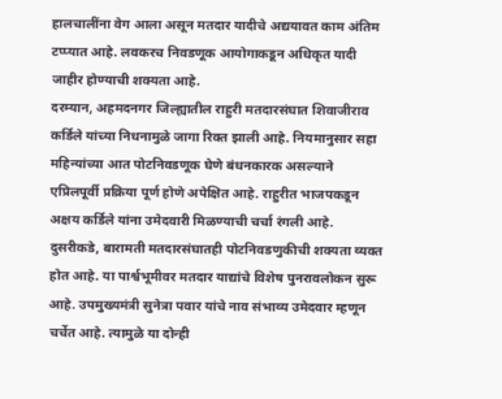हालचालींना वेग आला असून मतदार यादीचे अद्ययावत काम अंतिम टप्प्यात आहे. लवकरच निवडणूक आयोगाकडून अधिकृत यादी जाहीर होण्याची शक्यता आहे.
दरम्यान, अहमदनगर जिल्ह्यातील राहुरी मतदारसंघात शिवाजीराव कर्डिले यांच्या निधनामुळे जागा रिक्त झाली आहे. नियमानुसार सहा महिन्यांच्या आत पोटनिवडणूक घेणे बंधनकारक असल्याने एप्रिलपूर्वी प्रक्रिया पूर्ण होणे अपेक्षित आहे. राहुरीत भाजपकडून अक्षय कर्डिले यांना उमेदवारी मिळण्याची चर्चा रंगली आहे.
दुसरीकडे, बारामती मतदारसंघातही पोटनिवडणुकीची शक्यता व्यक्त होत आहे. या पार्श्वभूमीवर मतदार याद्यांचे विशेष पुनरावलोकन सुरू आहे. उपमुख्यमंत्री सुनेत्रा पवार यांचे नाव संभाव्य उमेदवार म्हणून चर्चेत आहे. त्यामुळे या दोन्ही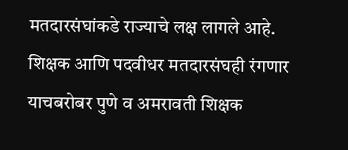मतदारसंघांकडे राज्याचे लक्ष लागले आहे.
शिक्षक आणि पदवीधर मतदारसंघही रंगणार
याचबरोबर पुणे व अमरावती शिक्षक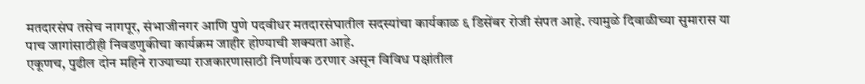मतदारसंघ तसेच नागपूर, संभाजीनगर आणि पुणे पदवीधर मतदारसंघातील सदस्यांचा कार्यकाळ ६ डिसेंबर रोजी संपत आहे. त्यामुळे दिवाळीच्या सुमारास या पाच जागांसाठीही निवडणुकीचा कार्यक्रम जाहीर होण्याची शक्यता आहे.
एकूणच, पुढील दोन महिने राज्याच्या राजकारणासाठी निर्णायक ठरणार असून विविध पक्षांतील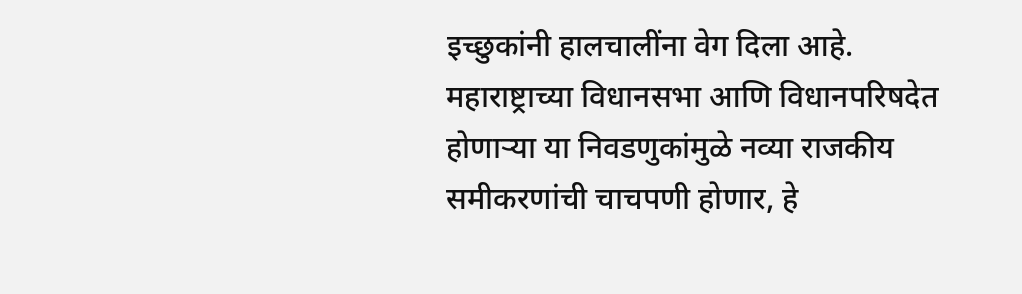इच्छुकांनी हालचालींना वेग दिला आहे. महाराष्ट्राच्या विधानसभा आणि विधानपरिषदेत होणाऱ्या या निवडणुकांमुळे नव्या राजकीय समीकरणांची चाचपणी होणार, हे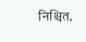निश्चित.